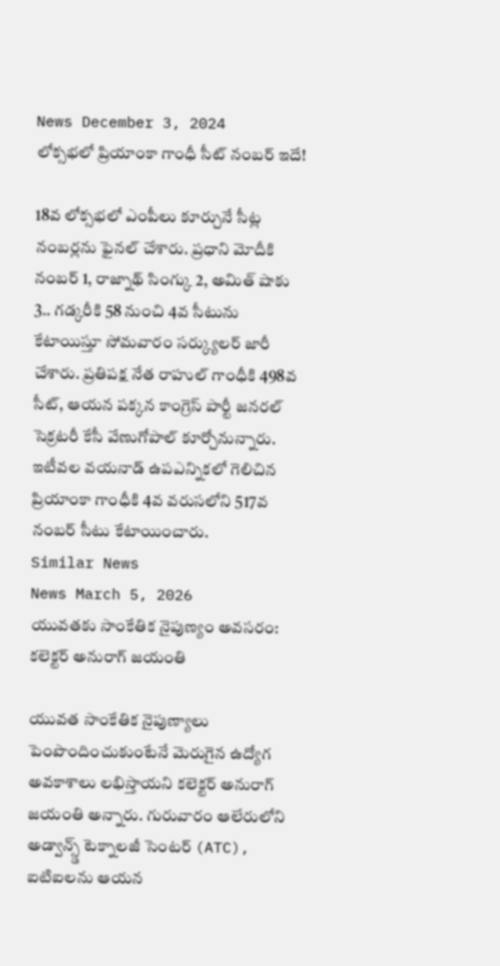News December 3, 2024
లోక్సభలో ప్రియాంకా గాంధీ సీట్ నంబర్ ఇదే!

18వ లోక్సభలో ఎంపీలు కూర్చునే సీట్ల నంబర్లను ఫైనల్ చేశారు. ప్రధాని మోదీకి నంబర్ 1, రాజ్నాథ్ సింగ్కు 2, అమిత్ షాకు 3.. గడ్కరీకి 58 నుంచి 4వ సీటును కేటాయిస్తూ సోమవారం సర్క్యులర్ జారీ చేశారు. ప్రతిపక్ష నేత రాహుల్ గాంధీకి 498వ సీట్, ఆయన పక్కన కాంగ్రెస్ పార్టీ జనరల్ సెక్రటరీ కేసీ వేణుగోపాల్ కూర్చోనున్నారు. ఇటీవల వయనాడ్ ఉపఎన్నికలో గెలిచిన ప్రియాంకా గాంధీకి 4వ వరుసలోని 517వ నంబర్ సీటు కేటాయించారు.
Similar News
News March 5, 2026
యువతకు సాంకేతిక నైపుణ్యం అవసరం: కలెక్టర్ అనురాగ్ జయంతి

యువత సాంకేతిక నైపుణ్యాలు పెంపొందించుకుంటేనే మెరుగైన ఉద్యోగ అవకాశాలు లభిస్తాయని కలెక్టర్ అనురాగ్ జయంతి అన్నారు. గురువారం ఆలేరులోని అడ్వాన్స్డ్ టెక్నాలజీ సెంటర్ (ATC), ఐటిఐలను ఆయన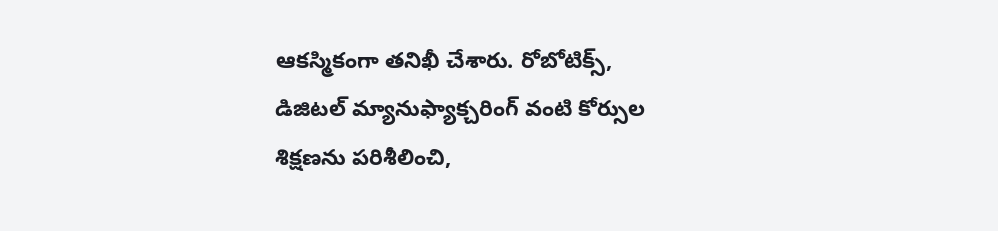ఆకస్మికంగా తనిఖీ చేశారు. రోబోటిక్స్, డిజిటల్ మ్యానుఫ్యాక్చరింగ్ వంటి కోర్సుల శిక్షణను పరిశీలించి,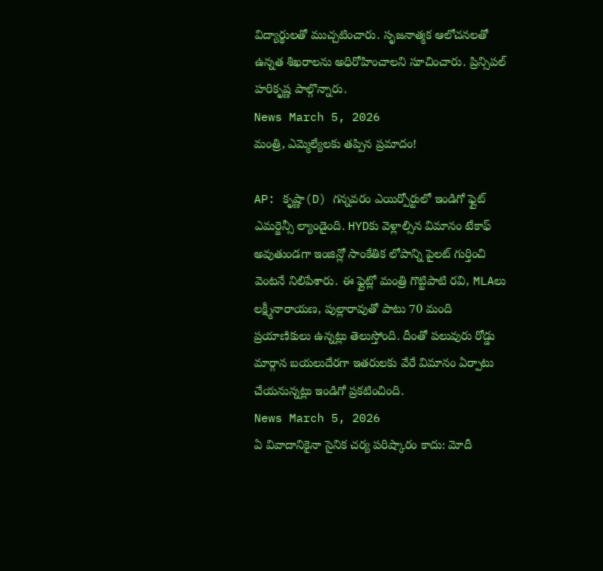విద్యార్థులతో ముచ్చటించారు. సృజనాత్మక ఆలోచనలతో ఉన్నత శిఖరాలను అధిరోహించాలని సూచించారు. ప్రిన్సిపల్ హరికృష్ణ పాల్గొన్నారు.
News March 5, 2026
మంత్రి, ఎమ్మెల్యేలకు తప్పిన ప్రమాదం!

AP: కృష్ణా(D) గన్నవరం ఎయిర్పోర్టులో ఇండిగో ఫ్లైట్ ఎమర్జెన్సీ ల్యాండైంది. HYDకు వెళ్లాల్సిన విమానం టేకాఫ్ అవుతుండగా ఇంజిన్లో సాంకేతిక లోపాన్ని పైలట్ గుర్తించి వెంటనే నిలిపేశారు. ఈ ఫ్లైట్లో మంత్రి గొట్టిపాటి రవి, MLAలు లక్ష్మీనారాయణ, పుల్లారావుతో పాటు 70 మంది ప్రయాణికులు ఉన్నట్లు తెలుస్తోంది. దీంతో పలువురు రోడ్డు మార్గాన బయలుదేరగా ఇతరులకు వేరే విమానం ఏర్పాటు చేయనున్నట్లు ఇండిగో ప్రకటించింది.
News March 5, 2026
ఏ వివాదానికైనా సైనిక చర్య పరిష్కారం కాదు: మోదీ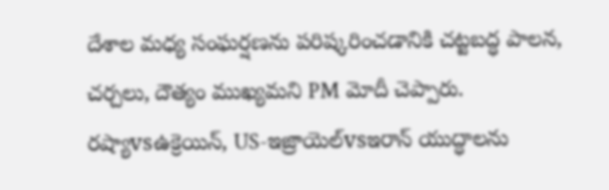దేశాల మధ్య సంఘర్షణను పరిష్కరించడానికి చట్టబద్ధ పాలన, చర్చలు, దౌత్యం ముఖ్యమని PM మోదీ చెప్పారు. రష్యాvsఉక్రెయిన్, US-ఇజ్రాయెల్vsఇరాన్ యుద్ధాలను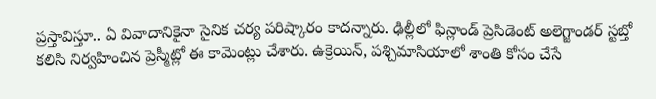ప్రస్తావిస్తూ.. ఏ వివాదానికైనా సైనిక చర్య పరిష్కారం కాదన్నారు. ఢిల్లీలో ఫిన్లాండ్ ప్రెసిడెంట్ అలెగ్జాండర్ స్టబ్తో కలిసి నిర్వహించిన ప్రెస్మీట్లో ఈ కామెంట్లు చేశారు. ఉక్రెయిన్, పశ్చిమాసియాలో శాంతి కోసం చేసే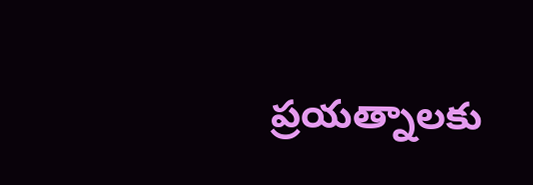ప్రయత్నాలకు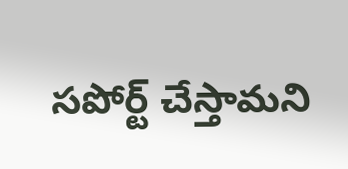సపోర్ట్ చేస్తామని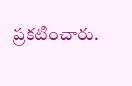ప్రకటించారు.